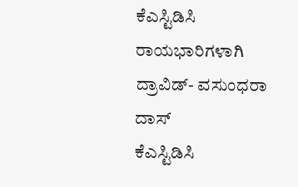ಕೆಎಸ್ಟಿಡಿಸಿ ರಾಯಭಾರಿಗಳಾಗಿ ದ್ರಾವಿಡ್- ವಸುಂಧರಾ ದಾಸ್
ಕೆಎಸ್ಟಿಡಿಸಿ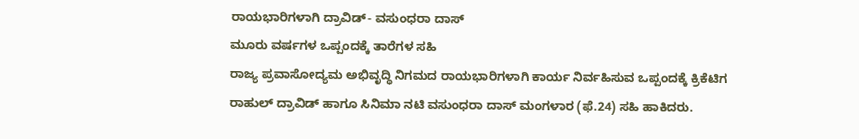ರಾಯಭಾರಿಗಳಾಗಿ ದ್ರಾವಿಡ್- ವಸುಂಧರಾ ದಾಸ್
ಮೂರು ವರ್ಷಗಳ ಒಪ್ಪಂದಕ್ಕೆ ತಾರೆಗಳ ಸಹಿ
ರಾಜ್ಯ ಪ್ರವಾಸೋದ್ಯಮ ಅಭಿವೃದ್ಧಿ ನಿಗಮದ ರಾಯಭಾರಿಗಳಾಗಿ ಕಾರ್ಯ ನಿರ್ವಹಿಸುವ ಒಪ್ಪಂದಕ್ಕೆ ಕ್ರಿಕೆಟಿಗ ರಾಹುಲ್ ದ್ರಾವಿಡ್ ಹಾಗೂ ಸಿನಿಮಾ ನಟಿ ವಸುಂಧರಾ ದಾಸ್ ಮಂಗಳಾರ (ಫೆ.24) ಸಹಿ ಹಾಕಿದರು.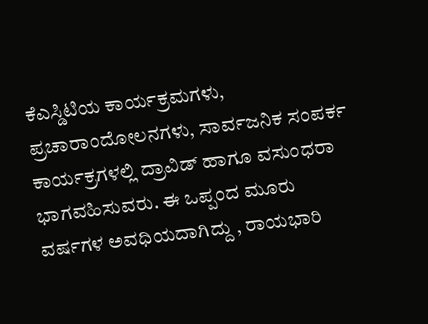ಕೆಎಸ್ಡಿಟಿಯ ಕಾರ್ಯಕ್ರಮಗಳು, ಪ್ರಚಾರಾಂದೋಲನಗಳು, ಸಾರ್ವಜನಿಕ ಸಂಪರ್ಕ ಕಾರ್ಯಕ್ರಗಳಲ್ಲಿ ದ್ರಾವಿಡ್ ಹಾಗೂ ವಸುಂಧರಾ ಭಾಗವಹಿಸುವರು. ಈ ಒಪ್ಪಂದ ಮೂರು ವರ್ಷಗಳ ಅವಧಿಯದಾಗಿದ್ದು , ರಾಯಭಾರಿ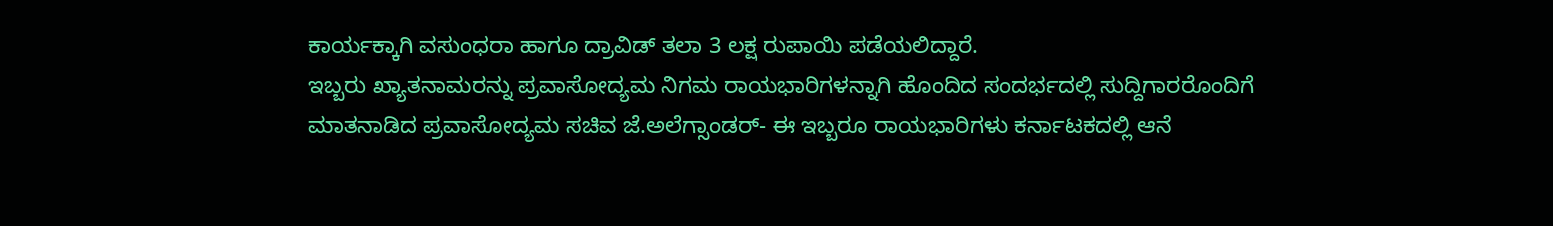ಕಾರ್ಯಕ್ಕಾಗಿ ವಸುಂಧರಾ ಹಾಗೂ ದ್ರಾವಿಡ್ ತಲಾ 3 ಲಕ್ಷ ರುಪಾಯಿ ಪಡೆಯಲಿದ್ದಾರೆ.
ಇಬ್ಬರು ಖ್ಯಾತನಾಮರನ್ನು ಪ್ರವಾಸೋದ್ಯಮ ನಿಗಮ ರಾಯಭಾರಿಗಳನ್ನಾಗಿ ಹೊಂದಿದ ಸಂದರ್ಭದಲ್ಲಿ ಸುದ್ದಿಗಾರರೊಂದಿಗೆ ಮಾತನಾಡಿದ ಪ್ರವಾಸೋದ್ಯಮ ಸಚಿವ ಜೆ.ಅಲೆಗ್ಸಾಂಡರ್- ಈ ಇಬ್ಬರೂ ರಾಯಭಾರಿಗಳು ಕರ್ನಾಟಕದಲ್ಲಿ ಆನೆ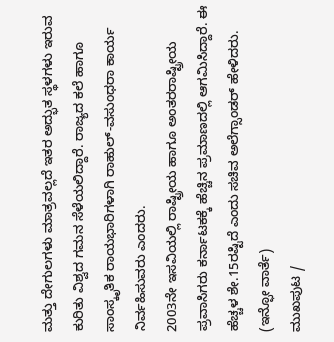ಮತ್ತು ದೇಗುಲಗಳು ಮಾತ್ರವಲ್ಲದೆ ಇತರ ಅದ್ಭುತ ಸ್ಥಳಗಳು ಇರುವ ಕುರಿತು ವಿಶ್ವದ ಗಮನ ಸೆಳೆಯಲಿದ್ದಾರೆ. ರಾಜ್ಯದ ಕಲೆ ಹಾಗೂ ಸಾಂಸ್ಕೃತಿಕ ರಾಯಭಾರಿಗಳಾಗಿ ರಾಹುಲ್-ವಸುಂಧರಾ ಕಾರ್ಯ ನಿರ್ವಹಿಸುವರು ಎಂದರು.
2003ನೇ ಇಸವಿಯಲ್ಲಿ ರಾಷ್ಟ್ರೀಯ ಹಾಗೂ ಅಂತರರಾಷ್ಟ್ರೀಯ ಪ್ರವಾಸಿಗರು ಕರ್ನಾಟಕಕ್ಕೆ ಹೆಚ್ಚಿನ ಪ್ರಮಾಣದಲ್ಲಿ ಆಗಮಿಸಿದ್ದಾರೆ. ಈ ಹೆಚ್ಚಳ ಶೇ.15ರಷ್ಟಿದೆ ಎಂದು ಸಚಿವ ಅಲೆಗ್ಸಾಂಡರ್ ಹೇಳಿದರು.
(ಇನ್ಫೋ ವಾರ್ತೆ)
ಮುಖಪುಟ /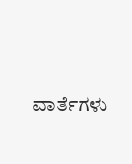ವಾರ್ತೆಗಳು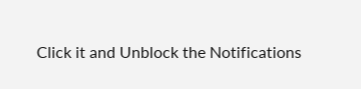Click it and Unblock the Notifications